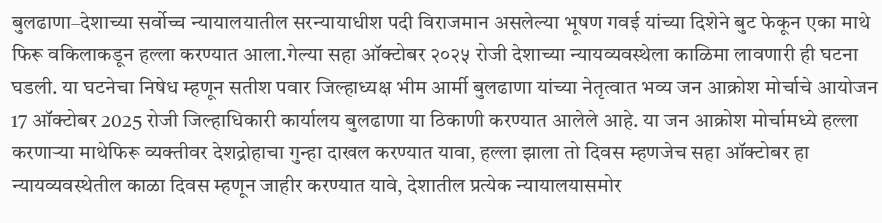बुलढाणा–देशाच्या सर्वोच्च न्यायालयातील सरन्यायाधीश पदी विराजमान असलेल्या भूषण गवई यांच्या दिशेने बुट फेकून एका माथे फिरू वकिलाकडून हल्ला करण्यात आला.गेल्या सहा ऑक्टोबर २०२५ रोजी देशाच्या न्यायव्यवस्थेला काळिमा लावणारी ही घटना घडली. या घटनेचा निषेध म्हणून सतीश पवार जिल्हाध्यक्ष भीम आर्मी बुलढाणा यांच्या नेतृत्वात भव्य जन आक्रोश मोर्चाचे आयोजन 17 ऑक्टोबर 2025 रोजी जिल्हाधिकारी कार्यालय बुलढाणा या ठिकाणी करण्यात आलेले आहे. या जन आक्रोश मोर्चामध्ये हल्ला करणाऱ्या माथेफिरू व्यक्तीवर देशद्रोहाचा गुन्हा दाखल करण्यात यावा, हल्ला झाला तो दिवस म्हणजेच सहा ऑक्टोबर हा न्यायव्यवस्थेतील काळा दिवस म्हणून जाहीर करण्यात यावे, देशातील प्रत्येक न्यायालयासमोर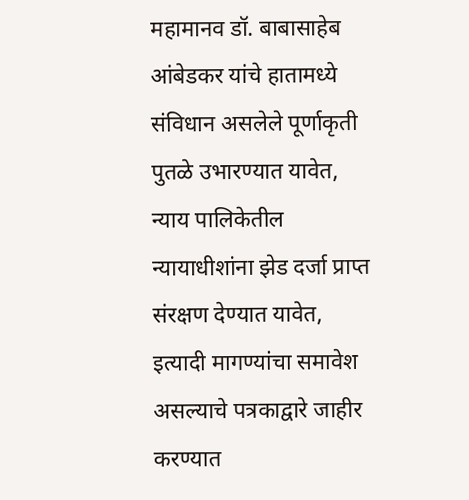महामानव डॉ. बाबासाहेब आंबेडकर यांचे हातामध्ये संविधान असलेले पूर्णाकृती पुतळे उभारण्यात यावेत, न्याय पालिकेतील न्यायाधीशांना झेड दर्जा प्राप्त संरक्षण देण्यात यावेत, इत्यादी मागण्यांचा समावेश असल्याचे पत्रकाद्वारे जाहीर करण्यात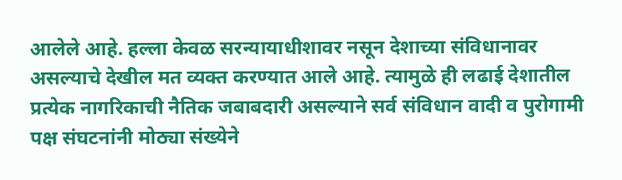आलेले आहे. हल्ला केवळ सरन्यायाधीशावर नसून देशाच्या संविधानावर असल्याचे देखील मत व्यक्त करण्यात आले आहे. त्यामुळे ही लढाई देशातील प्रत्येक नागरिकाची नैतिक जबाबदारी असल्याने सर्व संविधान वादी व पुरोगामी पक्ष संघटनांनी मोठ्या संख्येने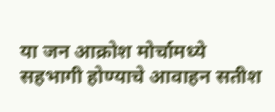या जन आक्रोश मोर्चामध्ये सहभागी होण्याचे आवाहन सतीश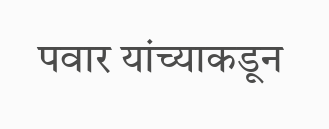पवार यांच्याकडून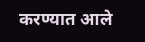करण्यात आले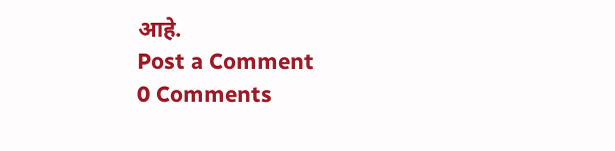आहे.
Post a Comment
0 Comments